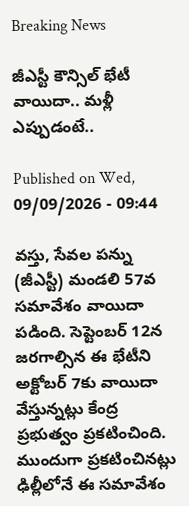Breaking News

జీఎస్టీ కౌన్సిల్‌ భేటీ వాయిదా.. మళ్లీ ఎప్పుడంటే..

Published on Wed, 09/09/2026 - 09:44

వస్తు, సేవల పన్ను (జీఎస్టీ) మండలి 57వ సమావేశం వాయిదా పడింది. సెప్టెంబర్‌ 12న జరగాల్సిన ఈ భేటీని అక్టోబర్‌ 7కు వాయిదా వేస్తున్నట్లు కేంద్ర ప్రభుత్వం ప్రకటించింది. ముందుగా ప్రకటించినట్లు ఢిల్లీలోనే ఈ సమావేశం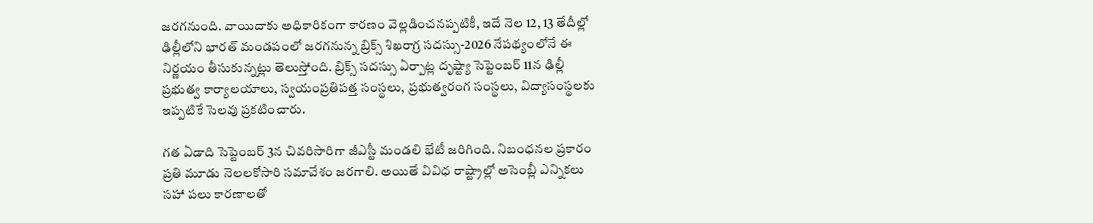జరగనుంది. వాయిదాకు అధికారికంగా కారణం వెల్లడించనప్పటికీ, ఇదే నెల 12, 13 తేదీల్లో ఢిల్లీలోని భారత్‌ మండపంలో జరగనున్న బ్రిక్స్‌ శిఖరాగ్ర సదస్సు-2026 నేపథ్యంలోనే ఈ నిర్ణయం తీసుకున్నట్లు తెలుస్తోంది. బ్రిక్స్‌ సదస్సు ఏర్పాట్ల దృష్ట్యా సెప్టెంబర్‌ 11న ఢిల్లీ ప్రభుత్వ కార్యాలయాలు, స్వయంప్రతిపత్త సంస్థలు, ప్రభుత్వరంగ సంస్థలు, విద్యాసంస్థలకు ఇప్పటికే సెలవు ప్రకటించారు.

గత ఏడాది సెప్టెంబర్‌ 3న చివరిసారిగా జీఎస్టీ మండలి భేటీ జరిగింది. నిబంధనల ప్రకారం ప్రతి మూడు నెలలకోసారి సమావేశం జరగాలి. అయితే వివిధ రాష్ట్రాల్లో అసెంబ్లీ ఎన్నికలు సహా పలు కారణాలతో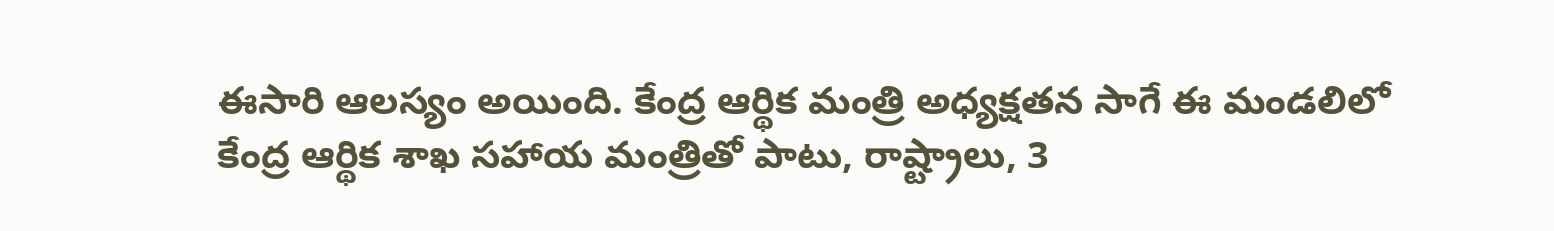ఈసారి ఆలస్యం అయింది. కేంద్ర ఆర్థిక మంత్రి అధ్యక్షతన సాగే ఈ మండలిలో కేంద్ర ఆర్థిక శాఖ సహాయ మంత్రితో పాటు, రాష్ట్రాలు, 3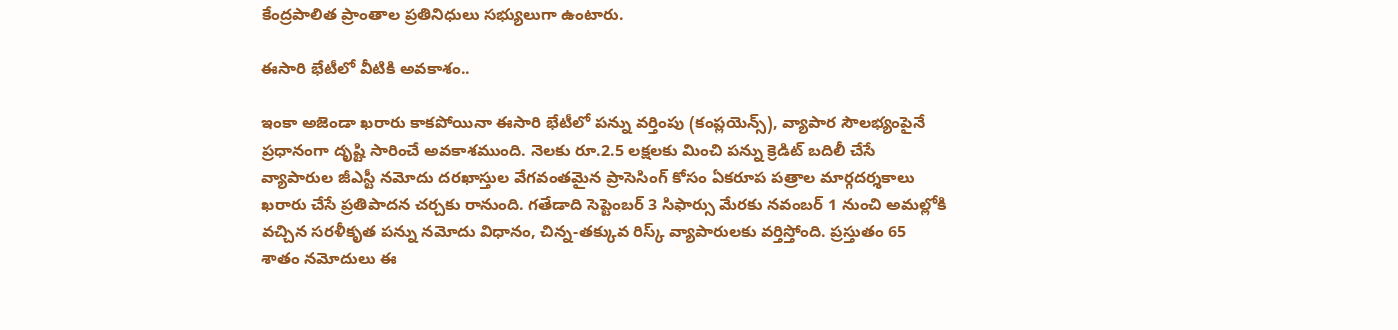కేంద్రపాలిత ప్రాంతాల ప్రతినిధులు సభ్యులుగా ఉంటారు.

ఈసారి భేటీలో వీటికి అవకాశం..

ఇంకా అజెండా ఖరారు కాకపోయినా ఈసారి భేటీలో పన్ను వర్తింపు (కంప్లయెన్స్‌), వ్యాపార సౌలభ్యంపైనే ప్రధానంగా దృష్టి సారించే అవకాశముంది. నెలకు రూ.2.5 లక్షలకు మించి పన్ను క్రెడిట్‌ బదిలీ చేసే వ్యాపారుల జీఎస్టీ నమోదు దరఖాస్తుల వేగవంతమైన ప్రాసెసింగ్‌ కోసం ఏకరూప పత్రాల మార్గదర్శకాలు ఖరారు చేసే ప్రతిపాదన చర్చకు రానుంది. గతేడాది సెప్టెంబర్‌ 3 సిఫార్సు మేరకు నవంబర్‌ 1 నుంచి అమల్లోకి వచ్చిన సరళీకృత పన్ను నమోదు విధానం, చిన్న-తక్కువ రిస్క్‌ వ్యాపారులకు వర్తిస్తోంది. ప్రస్తుతం 65 శాతం నమోదులు ఈ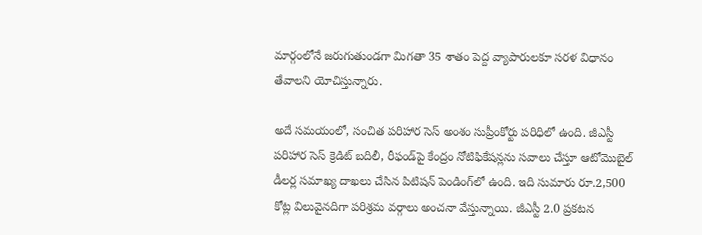మార్గంలోనే జరుగుతుండగా మిగతా 35 శాతం పెద్ద వ్యాపారులకూ సరళ విధానం తేవాలని యోచిస్తున్నారు.

అదే సమయంలో, సంచిత పరిహార సెస్‌ అంశం సుప్రీంకోర్టు పరిధిలో ఉంది. జీఎస్టీ పరిహార సెస్‌ క్రెడిట్‌ బదిలీ, రీఫండ్‌పై కేంద్రం నోటిఫికేషన్లను సవాలు చేస్తూ ఆటోమొబైల్‌ డీలర్ల సమాఖ్య దాఖలు చేసిన పిటిషన్‌ పెండింగ్‌లో ఉంది. ఇది సుమారు రూ.2,500 కోట్ల విలువైనదిగా పరిశ్రమ వర్గాలు అంచనా వేస్తున్నాయి. జీఎస్టీ 2.0 ప్రకటన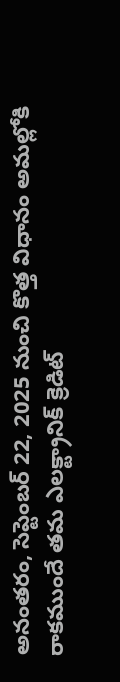అనంతరం, సెప్టెంబర్‌ 22, 2025 నుంచి కొత్త విధానం అమల్లోకి రాకముందే తమ ఎలక్ట్రానిక్‌ క్రెడిట్‌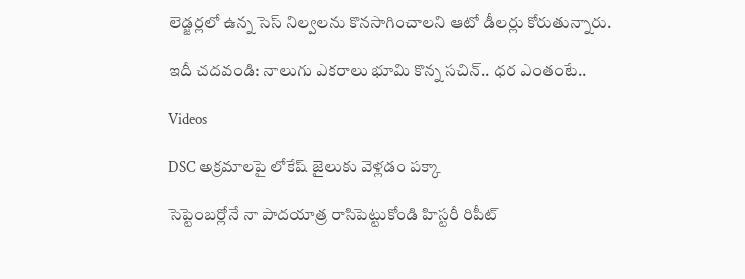లెడ్జర్లలో ఉన్న సెస్‌ నిల్వలను కొనసాగించాలని ఆటో డీలర్లు కోరుతున్నారు.

ఇదీ చదవండి: నాలుగు ఎకరాలు భూమి కొన్న సచిన్‌.. ధర ఎంతంటే..

Videos

DSC అక్రమాలపై లోకేష్‌ జైలుకు వెళ్లడం పక్కా

సెప్టెంబర్లోనే నా పాదయాత్ర రాసిపెట్టుకోండి హిస్టరీ రిపీట్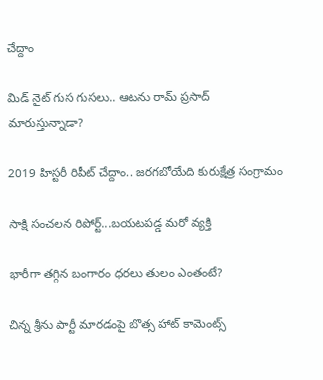చేద్దాం

మిడ్ నైట్ గుస గుసలు.. ఆటను రామ్ ప్రసాద్ మారుస్తున్నాడా?

2019 హిస్టరీ రిపీట్ చేద్దాం.. జరగబోయేది కురుక్షేత్ర సంగ్రామం

సాక్షి సంచలన రిపోర్ట్...బయటపడ్డ మరో వ్యక్తి

భారీగా తగ్గిన బంగారం ధరలు తులం ఎంతంటే?

చిన్న శ్రీను పార్టీ మారడంపై బొత్స హాట్ కామెంట్స్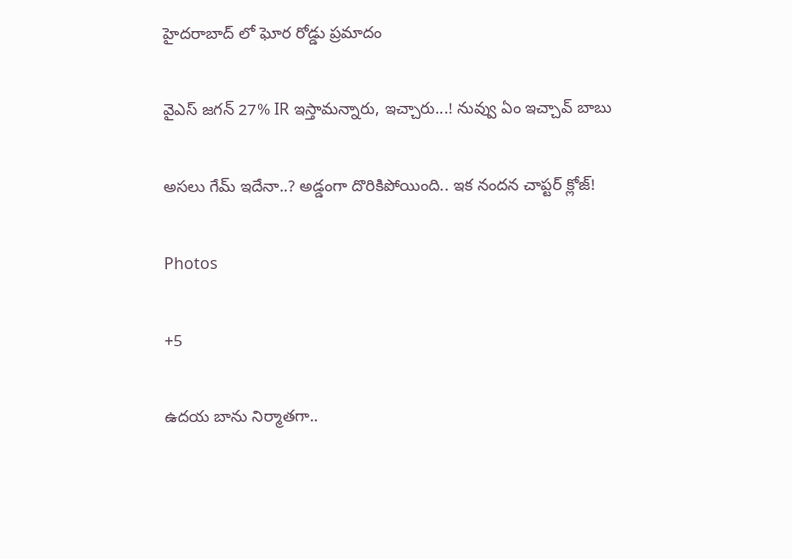హైదరాబాద్ లో ఘోర రోడ్డు ప్రమాదం

వైఎస్ జగన్ 27% IR ఇస్తామన్నారు, ఇచ్చారు...! నువ్వు ఏం ఇచ్చావ్ బాబు

అసలు గేమ్ ఇదేనా..? అడ్డంగా దొరికిపోయింది.. ఇక నందన చాప్టర్ క్లోజ్!

Photos

+5

ఉదయ బాను నిర్మాతగా..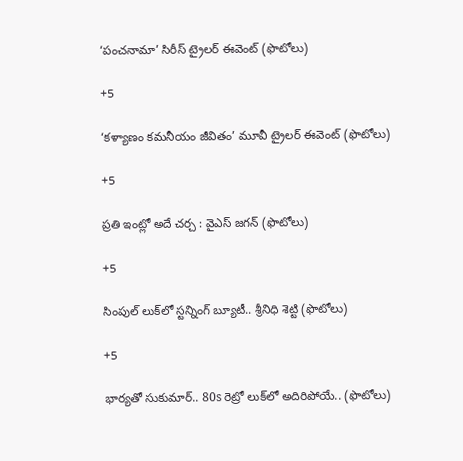‘పంచనామా’ సిరీస్‌ ట్రైలర్‌ ఈవెంట్‌ (ఫొటోలు)

+5

‘కళ్యాణం కమనీయం జీవితం’ మూవీ ట్రైలర్‌ ఈవెంట్‌ (ఫొటోలు)

+5

ప్రతి ఇంట్లో అదే చర్చ : వైఎస్‌ జగన్‌ (ఫొటోలు)

+5

సింపుల్ లుక్‌లో స్టన్నింగ్ బ్యూటీ.. శ్రీనిధి శెట్టి (ఫొటోలు)

+5

భార్యతో సుకుమార్.. 80s రెట్రో లుక్‌లో అదిరిపోయే.. (ఫొటోలు)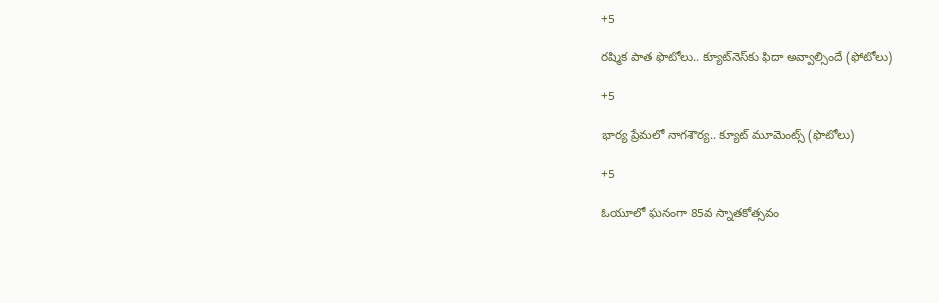+5

రష్మిక పాత ఫొటోలు.. క్యూట్‌నెస్‌కు ఫిదా అవ్వాల్సిందే (ఫోటోలు)

+5

భార్య ప్రేమలో నాగశౌర్య.. క్యూట్‌ మూమెంట్స్‌ (ఫొటోలు)

+5

ఓయూలో ఘనంగా 85వ స్నాతకోత్సవం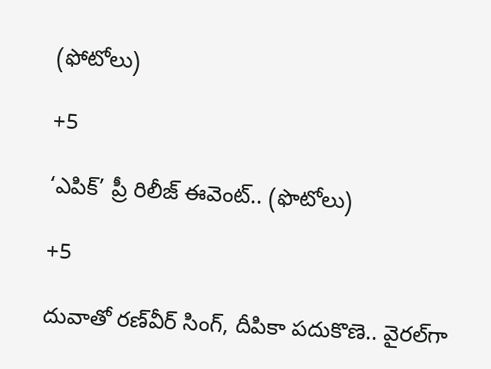(ఫోటోలు)

+5

‘ఎపిక్’ ప్రీ రిలీజ్ ఈవెంట్.. (ఫొటోలు)

+5

దువాతో రణ్‌వీర్‌ సింగ్‌, దీపికా పదుకొణె.. వైరల్‌గా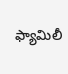ఫ్యామిలీ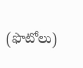(ఫొటోలు)